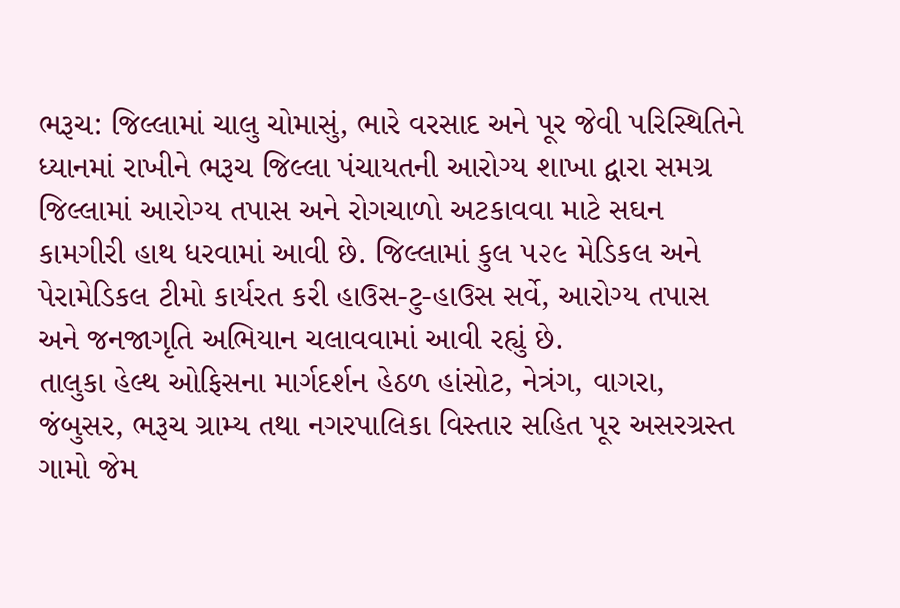ભરૂચ: જિલ્લામાં ચાલુ ચોમાસું, ભારે વરસાદ અને પૂર જેવી પરિસ્થિતિને ધ્યાનમાં રાખીને ભરૂચ જિલ્લા પંચાયતની આરોગ્ય શાખા દ્વારા સમગ્ર જિલ્લામાં આરોગ્ય તપાસ અને રોગચાળો અટકાવવા માટે સઘન કામગીરી હાથ ધરવામાં આવી છે. જિલ્લામાં કુલ ૫૨૯ મેડિકલ અને પેરામેડિકલ ટીમો કાર્યરત કરી હાઉસ-ટુ-હાઉસ સર્વે, આરોગ્ય તપાસ અને જનજાગૃતિ અભિયાન ચલાવવામાં આવી રહ્યું છે.
તાલુકા હેલ્થ ઓફિસના માર્ગદર્શન હેઠળ હાંસોટ, નેત્રંગ, વાગરા, જંબુસર, ભરૂચ ગ્રામ્ય તથા નગરપાલિકા વિસ્તાર સહિત પૂર અસરગ્રસ્ત ગામો જેમ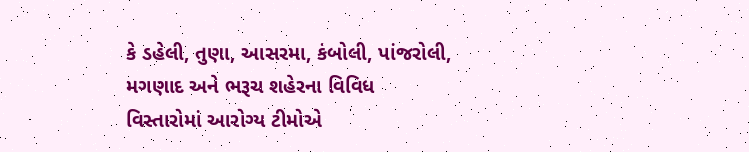કે ડહેલી, તુણા, આસરમા, કંબોલી, પાંજરોલી, મગણાદ અને ભરૂચ શહેરના વિવિધ વિસ્તારોમાં આરોગ્ય ટીમોએ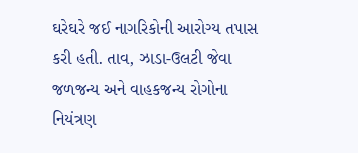ઘરેઘરે જઈ નાગરિકોની આરોગ્ય તપાસ કરી હતી. તાવ, ઝાડા-ઉલટી જેવા જળજન્ય અને વાહકજન્ય રોગોના નિયંત્રણ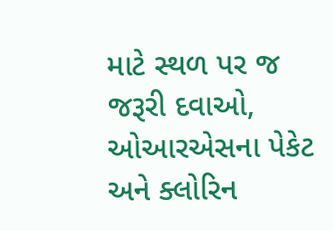માટે સ્થળ પર જ જરૂરી દવાઓ, ઓઆરએસના પેકેટ અને ક્લોરિન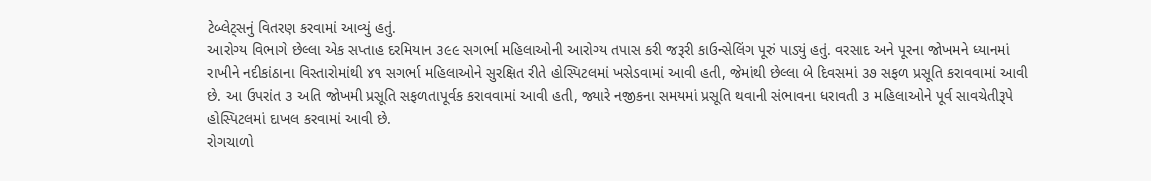ટેબ્લેટ્સનું વિતરણ કરવામાં આવ્યું હતું.
આરોગ્ય વિભાગે છેલ્લા એક સપ્તાહ દરમિયાન ૩૯૯ સગર્ભા મહિલાઓની આરોગ્ય તપાસ કરી જરૂરી કાઉન્સેલિંગ પૂરું પાડ્યું હતું. વરસાદ અને પૂરના જોખમને ધ્યાનમાં રાખીને નદીકાંઠાના વિસ્તારોમાંથી ૪૧ સગર્ભા મહિલાઓને સુરક્ષિત રીતે હોસ્પિટલમાં ખસેડવામાં આવી હતી, જેમાંથી છેલ્લા બે દિવસમાં ૩૭ સફળ પ્રસૂતિ કરાવવામાં આવી છે. આ ઉપરાંત ૩ અતિ જોખમી પ્રસૂતિ સફળતાપૂર્વક કરાવવામાં આવી હતી, જ્યારે નજીકના સમયમાં પ્રસૂતિ થવાની સંભાવના ધરાવતી ૩ મહિલાઓને પૂર્વ સાવચેતીરૂપે હોસ્પિટલમાં દાખલ કરવામાં આવી છે.
રોગચાળો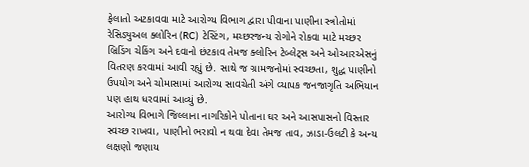ફેલાતો અટકાવવા માટે આરોગ્ય વિભાગ દ્વારા પીવાના પાણીના સ્ત્રોતોમાં રેસિડ્યુઅલ ક્લોરિન (RC) ટેસ્ટિંગ, મચ્છરજન્ય રોગોને રોકવા માટે મચ્છર બ્રિડિંગ ચેકિંગ અને દવાનો છંટકાવ તેમજ ક્લોરિન ટેબ્લેટ્સ અને ઓઆરએસનું વિતરણ કરવામાં આવી રહ્યું છે. સાથે જ ગ્રામજનોમાં સ્વચ્છતા, શુદ્ધ પાણીનો ઉપયોગ અને ચોમાસામાં આરોગ્ય સાવચેતી અંગે વ્યાપક જનજાગૃતિ અભિયાન પણ હાથ ધરવામાં આવ્યું છે.
આરોગ્ય વિભાગે જિલ્લાના નાગરિકોને પોતાના ઘર અને આસપાસનો વિસ્તાર સ્વચ્છ રાખવા, પાણીનો ભરાવો ન થવા દેવા તેમજ તાવ, ઝાડા-ઉલટી કે અન્ય લક્ષણો જણાય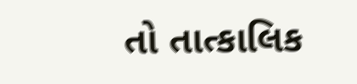તો તાત્કાલિક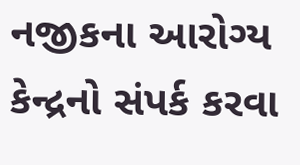નજીકના આરોગ્ય કેન્દ્રનો સંપર્ક કરવા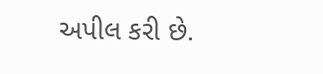અપીલ કરી છે.